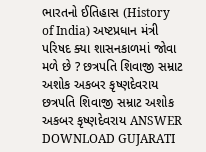ભારતનો ઈતિહાસ (History of India) અષ્ટપ્રધાન મંત્રી પરિષદ ક્યા શાસનકાળમાં જોવા મળે છે ? છત્રપતિ શિવાજી સમ્રાટ અશોક અકબર કૃષ્ણદેવરાય છત્રપતિ શિવાજી સમ્રાટ અશોક અકબર કૃષ્ણદેવરાય ANSWER DOWNLOAD GUJARATI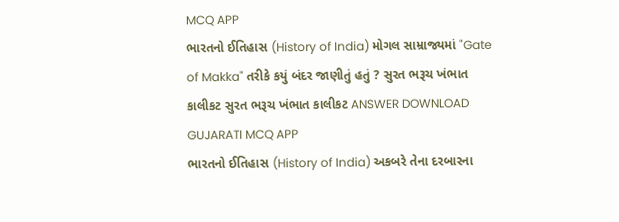MCQ APP
ભારતનો ઈતિહાસ (History of India) મોગલ સામ્રાજ્યમાં "Gate of Makka" તરીકે કયું બંદર જાણીતું હતું ? સુરત ભરૂચ ખંભાત કાલીકટ સુરત ભરૂચ ખંભાત કાલીકટ ANSWER DOWNLOAD GUJARATI MCQ APP
ભારતનો ઈતિહાસ (History of India) અકબરે તેના દરબારના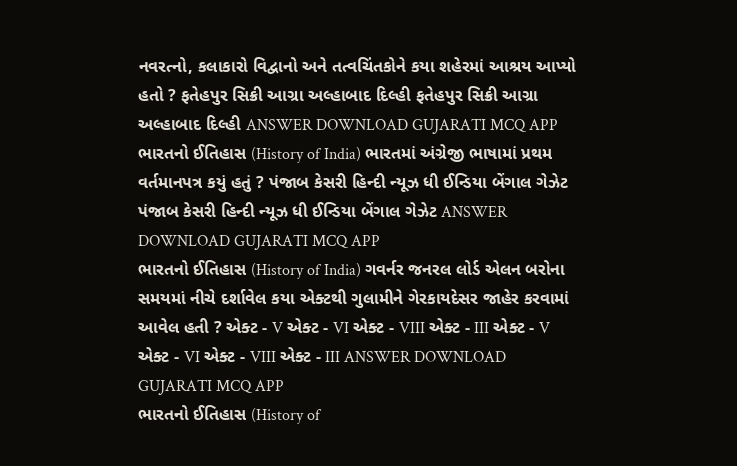નવરત્નો, કલાકારો વિદ્વાનો અને તત્વચિંતકોને કયા શહેરમાં આશ્રય આપ્યો હતો ? ફતેહપુર સિક્રી આગ્રા અલ્હાબાદ દિલ્હી ફતેહપુર સિક્રી આગ્રા અલ્હાબાદ દિલ્હી ANSWER DOWNLOAD GUJARATI MCQ APP
ભારતનો ઈતિહાસ (History of India) ભારતમાં અંગ્રેજી ભાષામાં પ્રથમ વર્તમાનપત્ર કયું હતું ? પંજાબ કેસરી હિન્દી ન્યૂઝ ધી ઈન્ડિયા બેંગાલ ગેઝેટ પંજાબ કેસરી હિન્દી ન્યૂઝ ધી ઈન્ડિયા બેંગાલ ગેઝેટ ANSWER DOWNLOAD GUJARATI MCQ APP
ભારતનો ઈતિહાસ (History of India) ગવર્નર જનરલ લોર્ડ એલન બરોના સમયમાં નીચે દર્શાવેલ કયા એક્ટથી ગુલામીને ગેરકાયદેસર જાહેર કરવામાં આવેલ હતી ? એક્ટ - V એક્ટ - VI એક્ટ - VIII એક્ટ - III એક્ટ - V એક્ટ - VI એક્ટ - VIII એક્ટ - III ANSWER DOWNLOAD GUJARATI MCQ APP
ભારતનો ઈતિહાસ (History of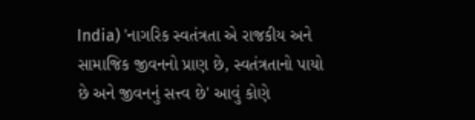India) 'નાગરિક સ્વતંત્રતા એ રાજકીય અને સામાજિક જીવનનો પ્રાણ છે, સ્વતંત્રતાનો પાયો છે અને જીવનનું સત્ત્વ છે' આવું કોણે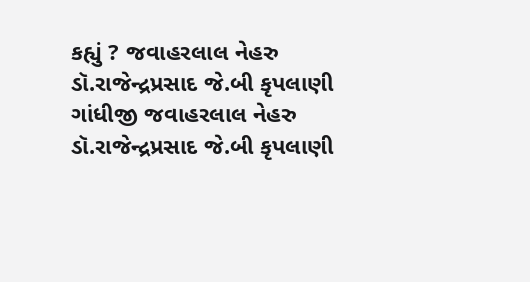કહ્યું ? જવાહરલાલ નેહરુ ડૉ.રાજેન્દ્રપ્રસાદ જે.બી કૃપલાણી ગાંધીજી જવાહરલાલ નેહરુ ડૉ.રાજેન્દ્રપ્રસાદ જે.બી કૃપલાણી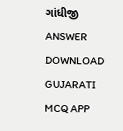ગાંધીજી ANSWER DOWNLOAD GUJARATI MCQ APP